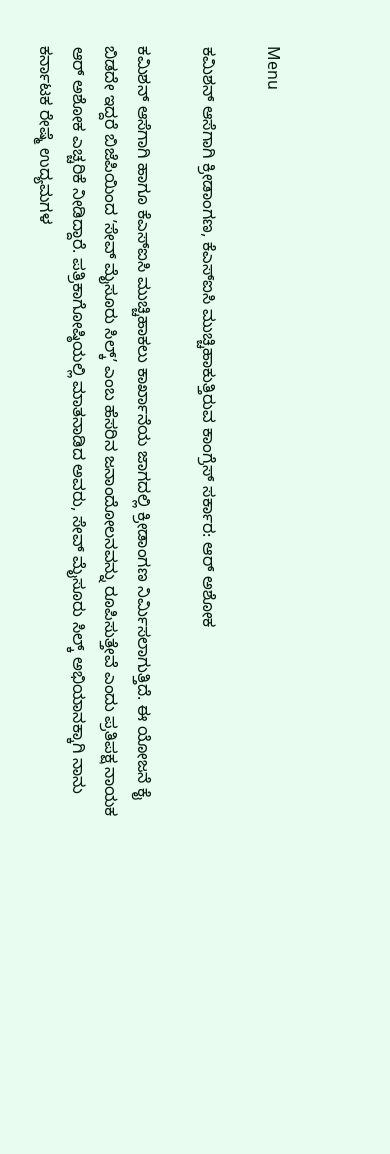Menu

ಕಮಿಶನ್‌ ಆಸೆಗಾಗಿ ಕ್ರೀಡಾಂಗಣ, ಕೆಎಸ್‌ಐಸಿ ಮುಚ್ಚಿಹಾಕುತ್ತಿರುವ ಕಾಂಗ್ರೆಸ್‌ ಸರ್ಕಾರ: ಆರ್‌ ಅಶೋಕ

ಕಮಿಶನ್‌ ಆಸೆಗಾಗಿ ಹಾಗೂ ಕೆಎಸ್‌ಐಸಿ ಮುಚ್ಚಿಹಾಕಲು ಕಾರ್ಖಾನೆಯ ಜಾಗದಲ್ಲಿ ಕ್ರೀಡಾಂಗಣ ನಿರ್ಮಿಸಲಾಗುತ್ತಿದೆ. ಈ ಯೋಜನೆ ಕೈ ಬಿಡದೇ ಇದ್ದರೆ ಬಿಜೆಪಿಯಿಂದ ʼಸೇವ್‌ ಮೈಸೂರು ಸಿಲ್ಕ್‌ʼ ಎಂಬ ಹೆಸರಿನ ಜನಾಂದೋಲನವನ್ನು ರೂಪಿಸುತ್ತೇವೆ ಎಂದು ಪ್ರತಿಪಕ್ಷ ನಾಯಕ ಆರ್‌ ಅಶೋಕ ಎಚ್ಚರಿಕೆ ನೀಡಿದ್ದಾರೆ. ಪತ್ರಿಕಾಗೋಷ್ಠಿಯಲ್ಲಿ ಮಾತನಾಡಿದ ಅವರು, ಸೇವ್‌ ಮೈಸೂರು ಸಿಲ್ಕ್‌ ಅಭಿಯಾನಕ್ಕಾಗಿ ನಾನು ಕರ್ನಾಟಕ ರೇಷ್ಮೆ ಉದ್ಯಮಗಳ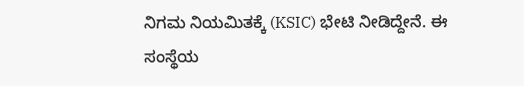ನಿಗಮ ನಿಯಮಿತಕ್ಕೆ (KSIC) ಭೇಟಿ ನೀಡಿದ್ದೇನೆ. ಈ ಸಂಸ್ಥೆಯ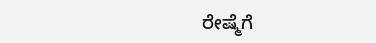ರೇಷ್ಮೆಗೆ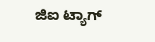ಜಿಐ ಟ್ಯಾಗ್‌